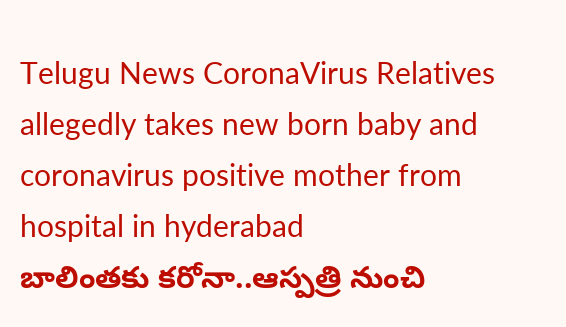Telugu News CoronaVirus Relatives allegedly takes new born baby and coronavirus positive mother from hospital in hyderabad
బాలింతకు కరోనా..ఆస్పత్రి నుంచి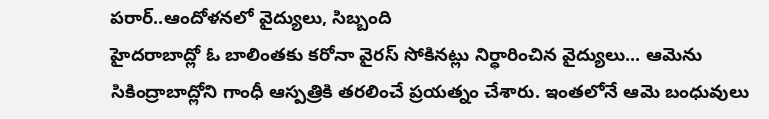పరార్..ఆందోళనలో వైద్యులు, సిబ్బంది
హైదరాబాద్లో ఓ బాలింతకు కరోనా వైరస్ సోకినట్లు నిర్ధారించిన వైద్యులు... ఆమెను సికింద్రాబాద్లోని గాంధీ ఆస్పత్రికి తరలించే ప్రయత్నం చేశారు. ఇంతలోనే ఆమె బంధువులు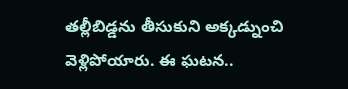తల్లీబిడ్డను తీసుకుని అక్కడ్నుంచి వెళ్లిపోయారు. ఈ ఘటన..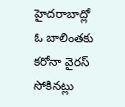హైదరాబాద్లో ఓ బాలింతకు కరోనా వైరస్ సోకినట్లు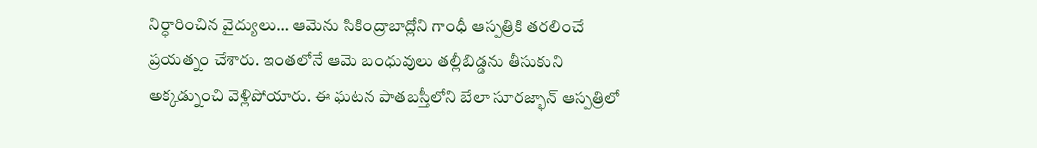నిర్ధారించిన వైద్యులు… ఆమెను సికింద్రాబాద్లోని గాంధీ ఆస్పత్రికి తరలించే ప్రయత్నం చేశారు. ఇంతలోనే ఆమె బంధువులు తల్లీబిడ్డను తీసుకుని అక్కడ్నుంచి వెళ్లిపోయారు. ఈ ఘటన పాతబస్తీలోని బేలా సూరజ్భాన్ ఆస్పత్రిలో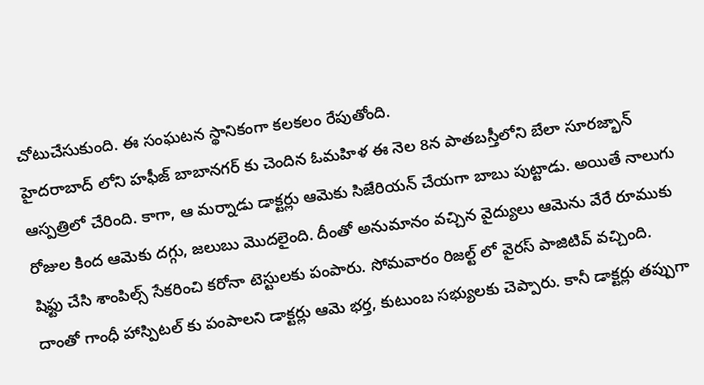చోటుచేసుకుంది. ఈ సంఘటన స్థానికంగా కలకలం రేపుతోంది.
హైదరాబాద్ లోని హఫీజ్ బాబానగర్ కు చెందిన ఓమహిళ ఈ నెల 8న పాతబస్తీలోని బేలా సూరజ్భాన్ ఆస్పత్రిలో చేరింది. కాగా, ఆ మర్నాడు డాక్టర్లు ఆమెకు సిజేరియన్ చేయగా బాబు పుట్టాడు. అయితే నాలుగు రోజుల కింద ఆమెకు దగ్గు, జలుబు మొదలైంది. దీంతో అనుమానం వచ్చిన వైద్యులు ఆమెను వేరే రూముకు షిఫ్టు చేసి శాంపిల్స్ సేకరించి కరోనా టెస్టులకు పంపారు. సోమవారం రిజల్ట్ లో వైరస్ పాజిటివ్ వచ్చింది. దాంతో గాంధీ హాస్పిటల్ కు పంపాలని డాక్టర్లు ఆమె భర్త, కుటుంబ సభ్యులకు చెప్పారు. కానీ డాక్టర్లు తప్పుగా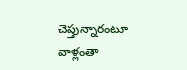చెప్తున్నారంటూ వాళ్లంతా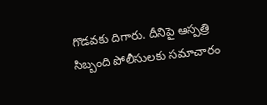గొడవకు దిగారు. దీనిపై ఆస్పత్రి సిబ్బంది పోలీసులకు సమాచారం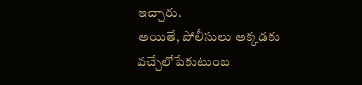ఇచ్చారు.
అయితే, పోలీసులు అక్కడకు వచ్చేలోపేకుటుంబ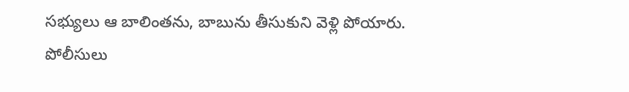సభ్యులు ఆ బాలింతను, బాబును తీసుకుని వెళ్లి పోయారు. పోలీసులు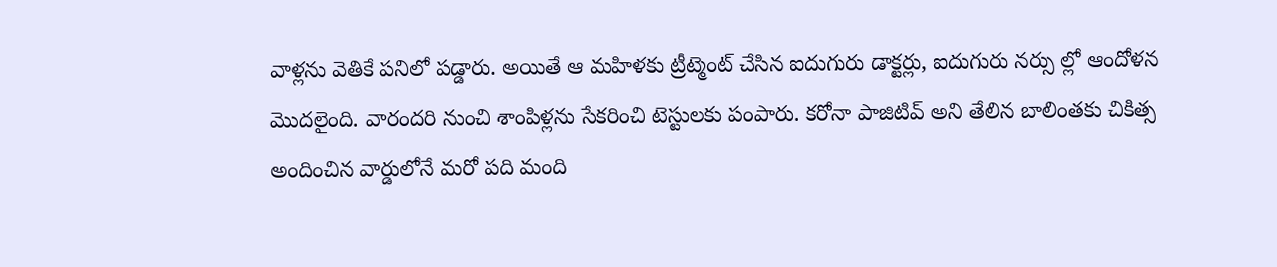వాళ్లను వెతికే పనిలో పడ్డారు. అయితే ఆ మహిళకు ట్రీట్మెంట్ చేసిన ఐదుగురు డాక్టర్లు, ఐదుగురు నర్సు ల్లో ఆందోళన మొదలైంది. వారందరి నుంచి శాంపిళ్లను సేకరించి టెస్టులకు పంపారు. కరోనా పాజిటివ్ అని తేలిన బాలింతకు చికిత్స అందించిన వార్డులోనే మరో పది మంది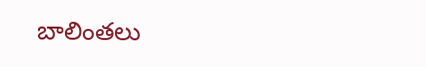బాలింతలు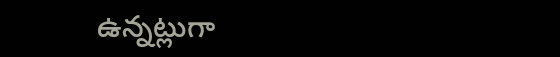ఉన్నట్లుగా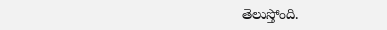తెలుస్తోంది.